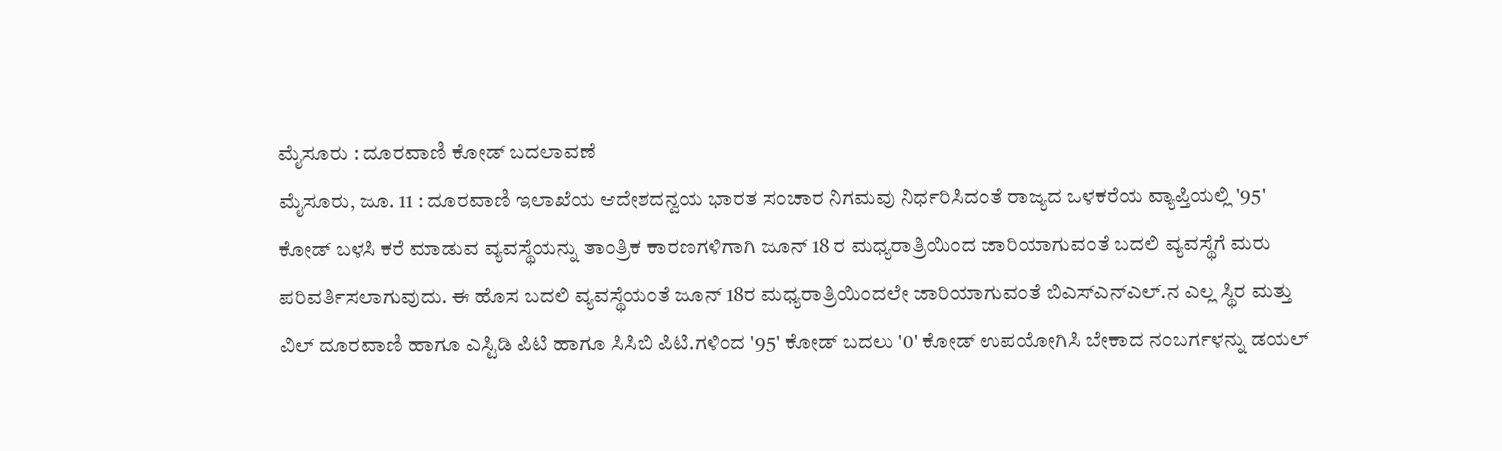ಮೈಸೂರು : ದೂರವಾಣಿ ಕೋಡ್ ಬದಲಾವಣೆ
ಮೈಸೂರು, ಜೂ. 11 : ದೂರವಾಣಿ ಇಲಾಖೆಯ ಆದೇಶದನ್ವಯ ಭಾರತ ಸಂಚಾರ ನಿಗಮವು ನಿರ್ಧರಿಸಿದಂತೆ ರಾಜ್ಯದ ಒಳಕರೆಯ ವ್ಯಾಪ್ತಿಯಲ್ಲಿ '95' ಕೋಡ್ ಬಳಸಿ ಕರೆ ಮಾಡುವ ವ್ಯವಸ್ಥೆಯನ್ನು ತಾಂತ್ರಿಕ ಕಾರಣಗಳಿಗಾಗಿ ಜೂನ್ 18 ರ ಮಧ್ಯರಾತ್ರಿಯಿಂದ ಜಾರಿಯಾಗುವಂತೆ ಬದಲಿ ವ್ಯವಸ್ಥೆಗೆ ಮರು ಪರಿವರ್ತಿಸಲಾಗುವುದು. ಈ ಹೊಸ ಬದಲಿ ವ್ಯವಸ್ಥೆಯಂತೆ ಜೂನ್ 18ರ ಮಧ್ಯರಾತ್ರಿಯಿಂದಲೇ ಜಾರಿಯಾಗುವಂತೆ ಬಿಎಸ್ಎನ್ಎಲ್.ನ ಎಲ್ಲ ಸ್ಥಿರ ಮತ್ತು ವಿಲ್ ದೂರವಾಣಿ ಹಾಗೂ ಎಸ್ಟಿಡಿ ಪಿಟಿ ಹಾಗೂ ಸಿಸಿಬಿ ಪಿಟಿ.ಗಳಿಂದ '95' ಕೋಡ್ ಬದಲು '0' ಕೋಡ್ ಉಪಯೋಗಿಸಿ ಬೇಕಾದ ನಂಬರ್ಗಳನ್ನು ಡಯಲ್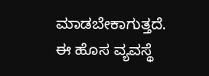ಮಾಡಬೇಕಾಗುತ್ತದೆ.
ಈ ಹೊಸ ವ್ಯವಸ್ಥೆ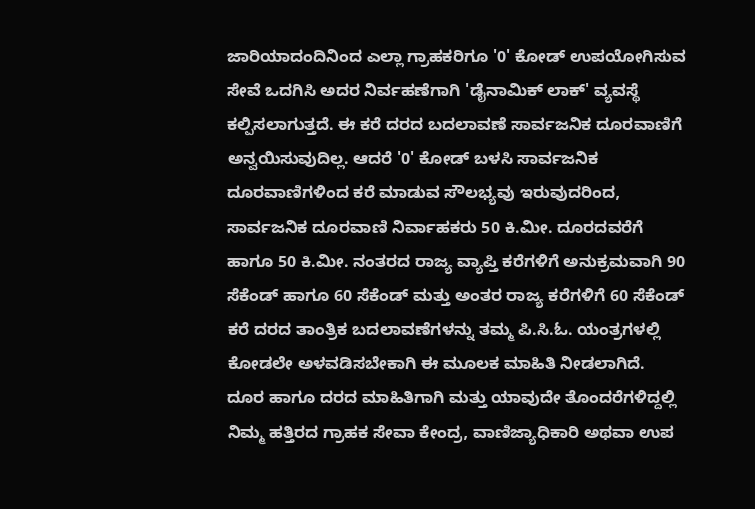ಜಾರಿಯಾದಂದಿನಿಂದ ಎಲ್ಲಾ ಗ್ರಾಹಕರಿಗೂ '0' ಕೋಡ್ ಉಪಯೋಗಿಸುವ ಸೇವೆ ಒದಗಿಸಿ ಅದರ ನಿರ್ವಹಣೆಗಾಗಿ 'ಡೈನಾಮಿಕ್ ಲಾಕ್' ವ್ಯವಸ್ಥೆ ಕಲ್ಪಿಸಲಾಗುತ್ತದೆ. ಈ ಕರೆ ದರದ ಬದಲಾವಣೆ ಸಾರ್ವಜನಿಕ ದೂರವಾಣಿಗೆ ಅನ್ವಯಿಸುವುದಿಲ್ಲ. ಆದರೆ '0' ಕೋಡ್ ಬಳಸಿ ಸಾರ್ವಜನಿಕ ದೂರವಾಣಿಗಳಿಂದ ಕರೆ ಮಾಡುವ ಸೌಲಭ್ಯವು ಇರುವುದರಿಂದ, ಸಾರ್ವಜನಿಕ ದೂರವಾಣಿ ನಿರ್ವಾಹಕರು 50 ಕಿ.ಮೀ. ದೂರದವರೆಗೆ ಹಾಗೂ 50 ಕಿ.ಮೀ. ನಂತರದ ರಾಜ್ಯ ವ್ಯಾಪ್ತಿ ಕರೆಗಳಿಗೆ ಅನುಕ್ರಮವಾಗಿ 90 ಸೆಕೆಂಡ್ ಹಾಗೂ 60 ಸೆಕೆಂಡ್ ಮತ್ತು ಅಂತರ ರಾಜ್ಯ ಕರೆಗಳಿಗೆ 60 ಸೆಕೆಂಡ್ ಕರೆ ದರದ ತಾಂತ್ರಿಕ ಬದಲಾವಣೆಗಳನ್ನು ತಮ್ಮ ಪಿ.ಸಿ.ಓ. ಯಂತ್ರಗಳಲ್ಲಿ ಕೋಡಲೇ ಅಳವಡಿಸಬೇಕಾಗಿ ಈ ಮೂಲಕ ಮಾಹಿತಿ ನೀಡಲಾಗಿದೆ.
ದೂರ ಹಾಗೂ ದರದ ಮಾಹಿತಿಗಾಗಿ ಮತ್ತು ಯಾವುದೇ ತೊಂದರೆಗಳಿದ್ದಲ್ಲಿ ನಿಮ್ಮ ಹತ್ತಿರದ ಗ್ರಾಹಕ ಸೇವಾ ಕೇಂದ್ರ, ವಾಣಿಜ್ಯಾಧಿಕಾರಿ ಅಥವಾ ಉಪ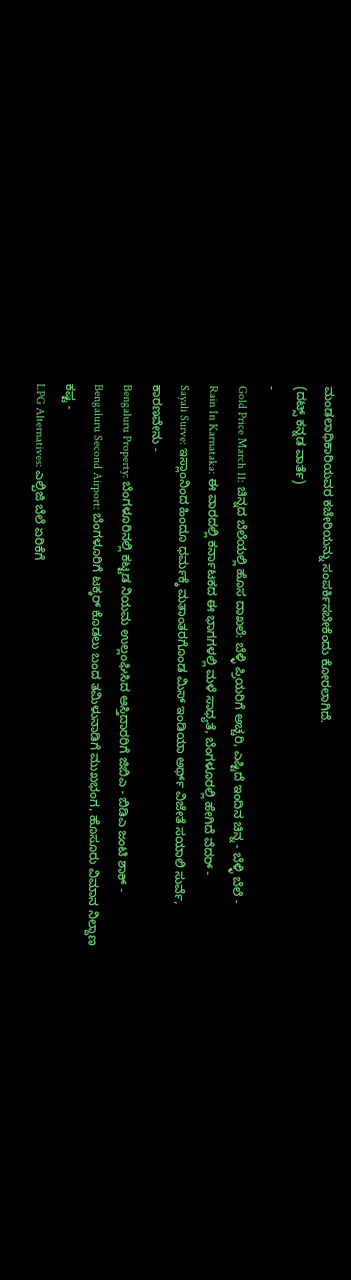ಮಂಡಲಾಧಿಕಾರಿಯವರ ಕಚೇರಿಯನ್ನು ಸಂಪರ್ಕಿಸಬೇಕೆಂದು ಕೋರಲಾಗಿದೆ.
(ದಟ್ಸ್ ಕನ್ನಡ ವಾರ್ತೆ)
-
Gold Price March 11: ಚಿನ್ನದ ಬೆಲೆಯಲ್ಲಿ ಹೊಸ ದಾಖಲೆ: ಬೆಳ್ಳಿ ಪ್ರಿಯರಿಗೆ ಅಚ್ಚರಿ, ಎಷ್ಟಿದೆ ಇಂದಿನ ಚಿನ್ನ - ಬೆಳ್ಳಿ ಬೆಲೆ -
Rain In Karnataka: ಈ ವಾರದಲ್ಲಿ ಕರ್ನಾಟಕದ ಈ ಭಾಗಗಳಲ್ಲಿ ಮಳೆ ಸಾಧ್ಯತೆ, ಬೆಂಗಳೂರಲ್ಲಿ ಹೇಗಿದೆ ವೆದರ್ -
Sayali Surve: ಇಸ್ಲಾಂನಿಂದ ಹಿಂದೂ ಧರ್ಮಕ್ಕೆ ಮತಾಂತರಗೊಂಡ ಮಿಸ್ ಇಂಡಿಯಾ ಅರ್ಥ್ ವಿಜೇತೆ ಸಯಾಲಿ ಸುರ್ವೆ, ಕಾರಣವೇನು -
Bengaluru Property: ಬೆಂಗಳೂರಿನಲ್ಲಿ ಕಟ್ಟಡ ನಿಯಮ ಉಲ್ಲಂಘಿಸಿದ ಆಸ್ತಿದಾರರಿಗೆ ಜಿಬಿಎ - ಬಿಡಿಎ ಜಂಟಿ ಶಾಕ್ -
Bengaluru Second Airport: ಬೆಂಗಳೂರಿಗೆ ಟಕ್ಕರ್ ಕೊಡಲು ಬಂದ ತಮಿಳುನಾಡಿಗೆ ಮುಖಭಂಗ, ಹೊಸೂರು ವಿಮಾನ ನಿಲ್ದಾಣ ಕಷ್ಟ -
LPG Alternatives: ಎಲ್ಪಿಜಿ ಬೆಲೆ ಏರಿಕೆಗೆ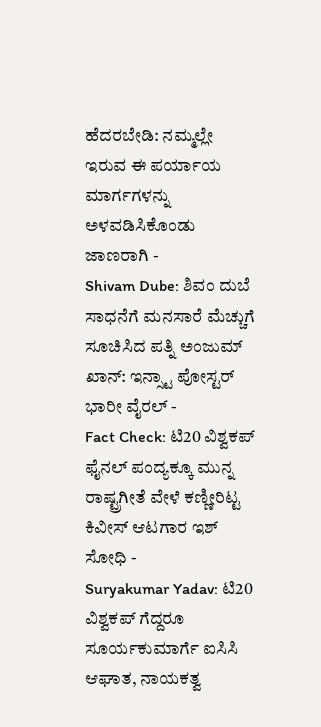ಹೆದರಬೇಡಿ: ನಮ್ಮಲ್ಲೇ ಇರುವ ಈ ಪರ್ಯಾಯ ಮಾರ್ಗಗಳನ್ನು ಅಳವಡಿಸಿಕೊಂಡು ಜಾಣರಾಗಿ -
Shivam Dube: ಶಿವಂ ದುಬೆ ಸಾಧನೆಗೆ ಮನಸಾರೆ ಮೆಚ್ಚುಗೆ ಸೂಚಿಸಿದ ಪತ್ನಿ ಅಂಜುಮ್ ಖಾನ್: ಇನ್ಸ್ಟಾ ಪೋಸ್ಟರ್ ಭಾರೀ ವೈರಲ್ -
Fact Check: ಟಿ20 ವಿಶ್ವಕಪ್ ಫೈನಲ್ ಪಂದ್ಯಕ್ಕೂ ಮುನ್ನ ರಾಷ್ಟ್ರಗೀತೆ ವೇಳೆ ಕಣ್ಣೀರಿಟ್ಟ ಕಿವೀಸ್ ಆಟಗಾರ ಇಶ್ ಸೋಧಿ -
Suryakumar Yadav: ಟಿ20 ವಿಶ್ವಕಪ್ ಗೆದ್ದರೂ ಸೂರ್ಯಕುಮಾರ್ಗೆ ಐಸಿಸಿ ಆಘಾತ, ನಾಯಕತ್ವ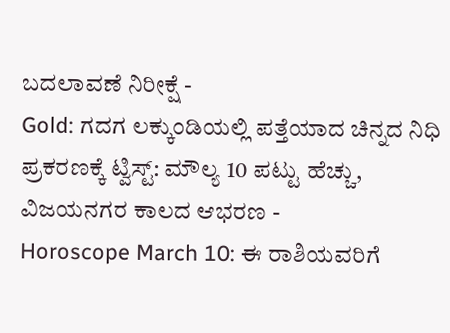ಬದಲಾವಣೆ ನಿರೀಕ್ಷೆ -
Gold: ಗದಗ ಲಕ್ಕುಂಡಿಯಲ್ಲಿ ಪತ್ತೆಯಾದ ಚಿನ್ನದ ನಿಧಿ ಪ್ರಕರಣಕ್ಕೆ ಟ್ವಿಸ್ಟ್: ಮೌಲ್ಯ 10 ಪಟ್ಟು ಹೆಚ್ಚು, ವಿಜಯನಗರ ಕಾಲದ ಆಭರಣ -
Horoscope March 10: ಈ ರಾಶಿಯವರಿಗೆ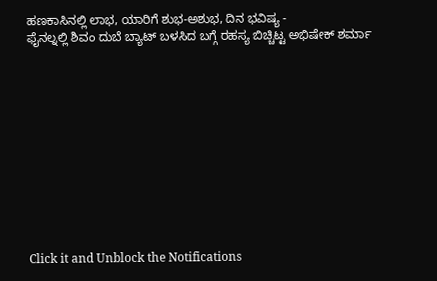ಹಣಕಾಸಿನಲ್ಲಿ ಲಾಭ, ಯಾರಿಗೆ ಶುಭ-ಅಶುಭ, ದಿನ ಭವಿಷ್ಯ -
ಫೈನಲ್ನಲ್ಲಿ ಶಿವಂ ದುಬೆ ಬ್ಯಾಟ್ ಬಳಸಿದ ಬಗ್ಗೆ ರಹಸ್ಯ ಬಿಚ್ಚಿಟ್ಟ ಅಭಿಷೇಕ್ ಶರ್ಮಾ












Click it and Unblock the Notifications